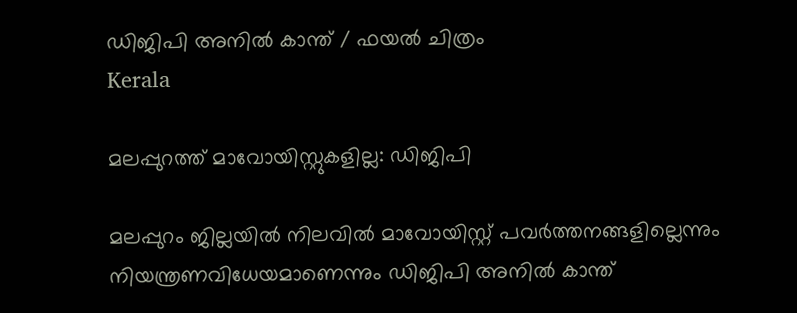ഡിജിപി അനില്‍ കാന്ത് / ഫയല്‍ ചിത്രം
Kerala

മലപ്പുറത്ത് മാവോയിസ്റ്റുകളില്ല: ഡിജിപി

മലപ്പുറം ജില്ലയില്‍ നിലവില്‍ മാവോയിസ്റ്റ് പവര്‍ത്തനങ്ങളില്ലെന്നും നിയന്ത്രണവിധേയമാണെന്നും ഡിജിപി അനില്‍ കാന്ത്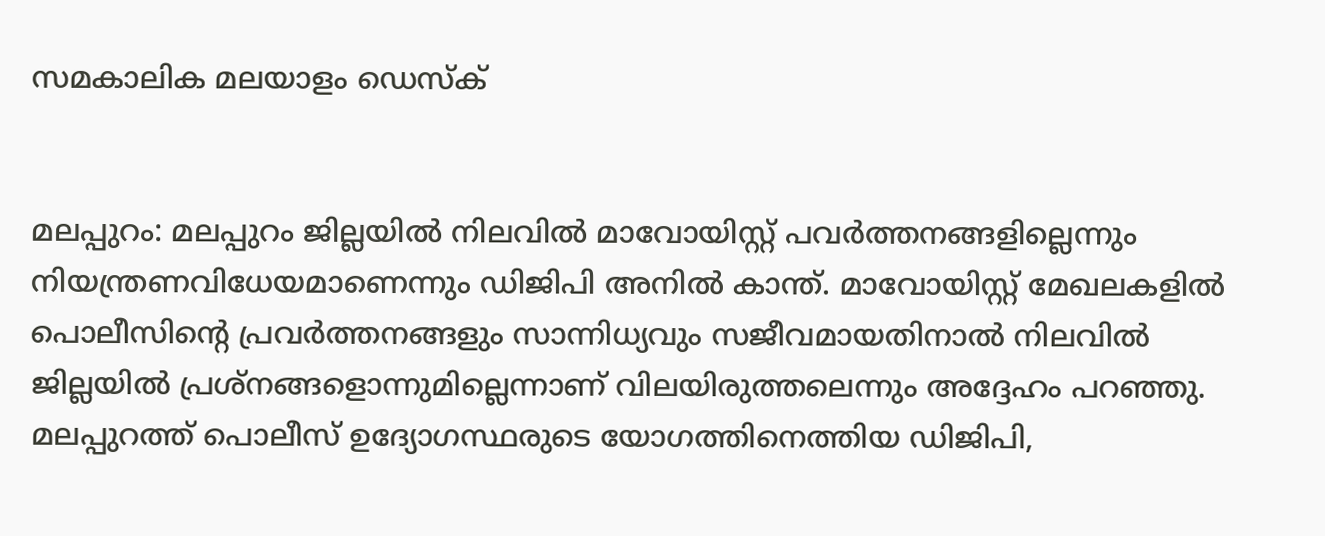സമകാലിക മലയാളം ഡെസ്ക്


മലപ്പുറം: മലപ്പുറം ജില്ലയില്‍ നിലവില്‍ മാവോയിസ്റ്റ് പവര്‍ത്തനങ്ങളില്ലെന്നും നിയന്ത്രണവിധേയമാണെന്നും ഡിജിപി അനില്‍ കാന്ത്. മാവോയിസ്റ്റ് മേഖലകളില്‍ പൊലീസിന്റെ പ്രവര്‍ത്തനങ്ങളും സാന്നിധ്യവും സജീവമായതിനാല്‍ നിലവില്‍ ജില്ലയില്‍ പ്രശ്‌നങ്ങളൊന്നുമില്ലെന്നാണ് വിലയിരുത്തലെന്നും അദ്ദേഹം പറഞ്ഞു. മലപ്പുറത്ത് പൊലീസ് ഉദ്യോഗസ്ഥരുടെ യോഗത്തിനെത്തിയ ഡിജിപി,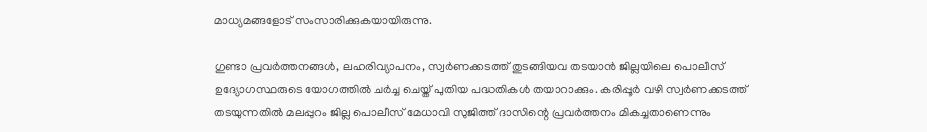മാധ്യമങ്ങളോട് സംസാരിക്കുകയായിരുന്നു.

ഗുണ്ടാ പ്രവര്‍ത്തനങ്ങള്‍, ലഹരിവ്യാപനം, സ്വര്‍ണക്കടത്ത് തുടങ്ങിയവ തടയാന്‍ ജില്ലയിലെ പൊലീസ് ഉദ്യോഗസ്ഥരുടെ യോഗത്തില്‍ ചര്‍ച്ച ചെയ്ത് പുതിയ പദ്ധതികള്‍ തയാറാക്കും. കരിപ്പൂര്‍ വഴി സ്വര്‍ണക്കടത്ത് തടയുന്നതില്‍ മലപ്പുറം ജില്ല പൊലീസ് മേധാവി സുജിത്ത് ദാസിന്റെ പ്രവര്‍ത്തനം മികച്ചതാണെന്നും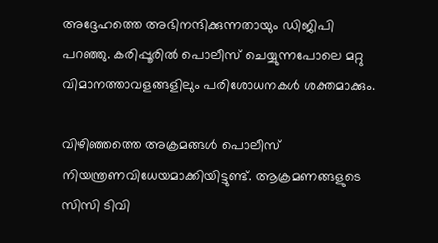അദ്ദേഹത്തെ അഭിനന്ദിക്കുന്നതായും ഡിജിപി പറഞ്ഞു. കരിപ്പൂരില്‍ പൊലീസ് ചെയ്യുന്നപോലെ മറ്റു വിമാനത്താവളങ്ങളിലും പരിശോധനകള്‍ ശക്തമാക്കും.

വിഴിഞ്ഞത്തെ അക്രമങ്ങള്‍ പൊലീസ് നിയന്ത്രണവിധേയമാക്കിയിട്ടുണ്ട്. ആക്രമണങ്ങളുടെ സിസി ടിവി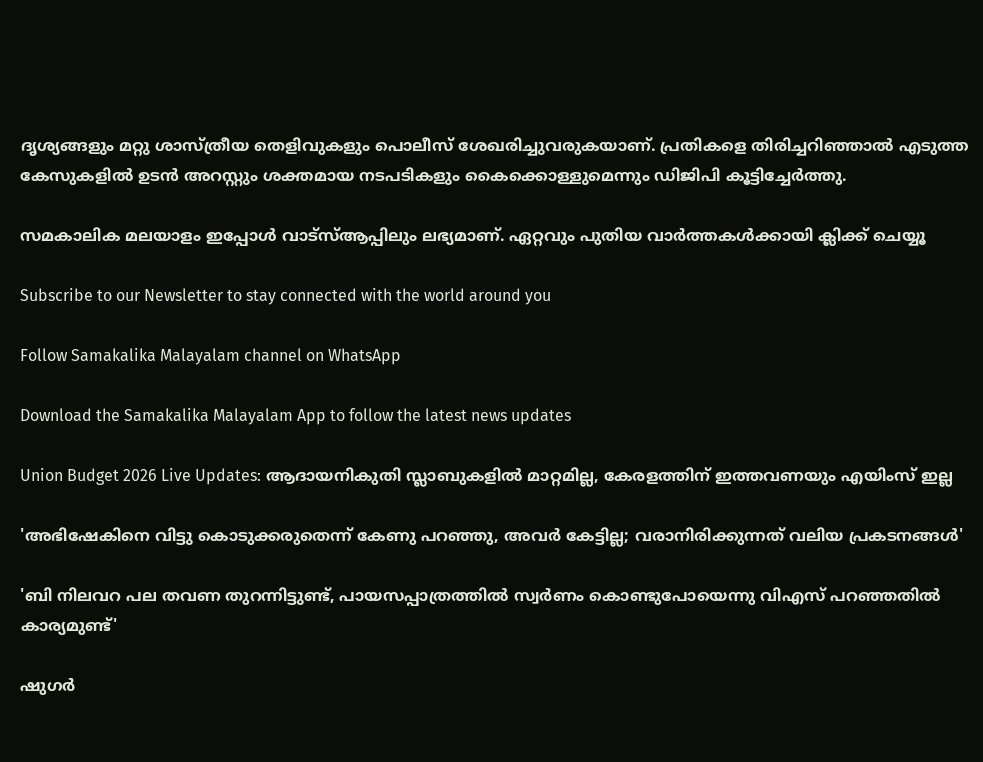ദൃശ്യങ്ങളും മറ്റു ശാസ്ത്രീയ തെളിവുകളും പൊലീസ് ശേഖരിച്ചുവരുകയാണ്. പ്രതികളെ തിരിച്ചറിഞ്ഞാല്‍ എടുത്ത കേസുകളില്‍ ഉടന്‍ അറസ്റ്റും ശക്തമായ നടപടികളും കൈക്കൊള്ളുമെന്നും ഡിജിപി കൂട്ടിച്ചേര്‍ത്തു.

സമകാലിക മലയാളം ഇപ്പോൾ വാട്‌സ്ആപ്പിലും ലഭ്യമാണ്. ഏറ്റവും പുതിയ വാർത്തകൾക്കായി ക്ലിക്ക് ചെയ്യൂ

Subscribe to our Newsletter to stay connected with the world around you

Follow Samakalika Malayalam channel on WhatsApp

Download the Samakalika Malayalam App to follow the latest news updates

Union Budget 2026 Live Updates: ആദായനികുതി സ്ലാബുകളില്‍ മാറ്റമില്ല, കേരളത്തിന് ഇത്തവണയും എയിംസ് ഇല്ല

'അഭിഷേകിനെ വിട്ടു കൊടുക്കരുതെന്ന് കേണു പറഞ്ഞു, അവര്‍ കേട്ടില്ല; വരാനിരിക്കുന്നത് വലിയ പ്രകടനങ്ങള്‍'

'ബി നിലവറ പല തവണ തുറന്നിട്ടുണ്ട്, പായസപ്പാത്രത്തില്‍ സ്വര്‍ണം കൊണ്ടുപോയെന്നു വിഎസ് പറഞ്ഞതില്‍ കാര്യമുണ്ട്'

ഷുഗർ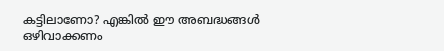കട്ടിലാണോ? എങ്കിൽ ഈ അബദ്ധങ്ങൾ ഒഴിവാക്കണം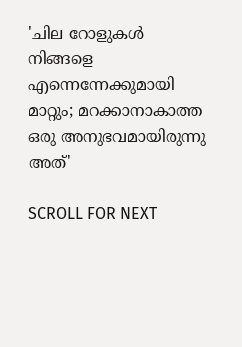'ചില റോളുകൾ നിങ്ങളെ എന്നെന്നേക്കുമായി മാറ്റും; മറക്കാനാകാത്ത ഒരു അനുഭവമായിരുന്നു അത്'

SCROLL FOR NEXT